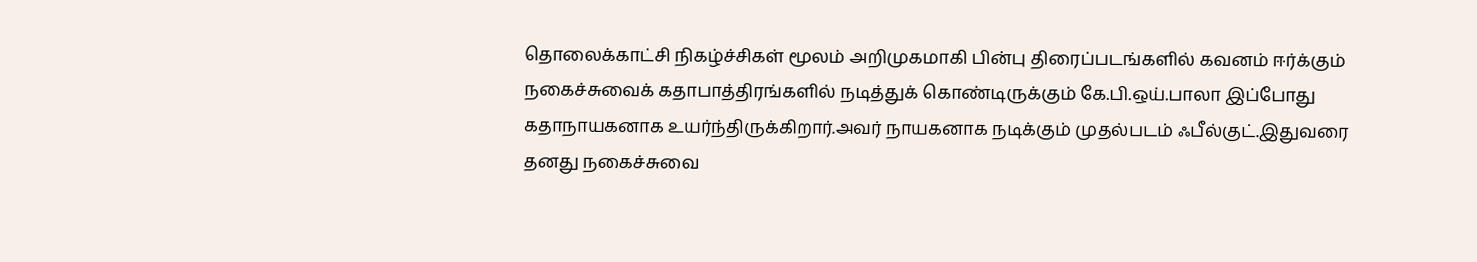தொலைக்காட்சி நிகழ்ச்சிகள் மூலம் அறிமுகமாகி பின்பு திரைப்படங்களில் கவனம் ஈர்க்கும் நகைச்சுவைக் கதாபாத்திரங்களில் நடித்துக் கொண்டிருக்கும் கே.பி.ஒய்.பாலா இப்போது கதாநாயகனாக உயர்ந்திருக்கிறார்.அவர் நாயகனாக நடிக்கும் முதல்படம் ஃபீல்குட்.இதுவரை தனது நகைச்சுவை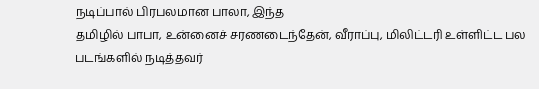நடிப்பால் பிரபலமான பாலா, இந்த
தமிழில் பாபா, உன்னைச் சரணடைந்தேன், வீராப்பு, மிலிட்டரி உள்ளிட்ட பல படங்களில் நடித்தவர்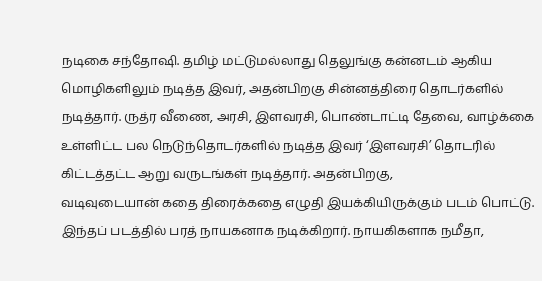நடிகை சந்தோஷி. தமிழ் மட்டுமல்லாது தெலுங்கு கன்னடம் ஆகிய மொழிகளிலும் நடித்த இவர், அதன்பிறகு சின்னத்திரை தொடர்களில் நடித்தார். ருத்ர வீணை, அரசி, இளவரசி, பொண்டாட்டி தேவை, வாழ்க்கை உள்ளிட்ட பல நெடுந்தொடர்களில் நடித்த இவர் ‘இளவரசி’ தொடரில் கிட்டத்தட்ட ஆறு வருடங்கள் நடித்தார். அதன்பிறகு,
வடிவுடையான் கதை திரைக்கதை எழுதி இயக்கியிருக்கும் படம் பொட்டு. இந்தப் படத்தில் பரத் நாயகனாக நடிக்கிறார். நாயகிகளாக நமீதா,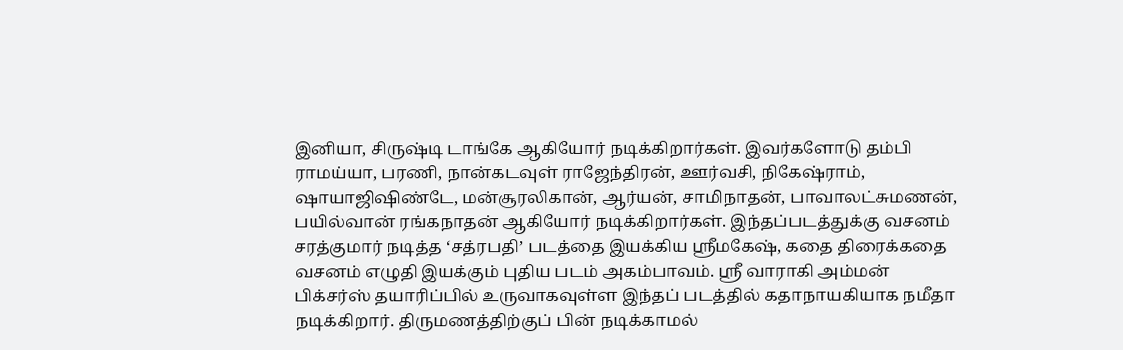இனியா, சிருஷ்டி டாங்கே ஆகியோர் நடிக்கிறார்கள். இவர்களோடு தம்பி ராமய்யா, பரணி, நான்கடவுள் ராஜேந்திரன், ஊர்வசி, நிகேஷ்ராம், ஷாயாஜிஷிண்டே, மன்சூரலிகான், ஆர்யன், சாமிநாதன், பாவாலட்சுமணன், பயில்வான் ரங்கநாதன் ஆகியோர் நடிக்கிறார்கள். இந்தப்படத்துக்கு வசனம்
சரத்குமார் நடித்த ‘சத்ரபதி’ படத்தை இயக்கிய ஸ்ரீமகேஷ், கதை திரைக்கதை வசனம் எழுதி இயக்கும் புதிய படம் அகம்பாவம். ஸ்ரீ வாராகி அம்மன் பிக்சர்ஸ் தயாரிப்பில் உருவாகவுள்ள இந்தப் படத்தில் கதாநாயகியாக நமீதா நடிக்கிறார். திருமணத்திற்குப் பின் நடிக்காமல்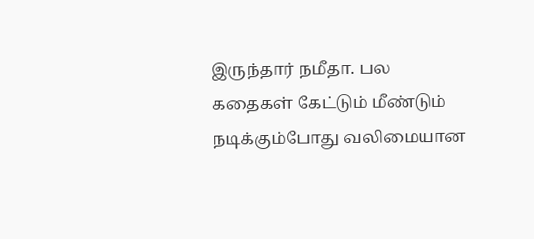இருந்தார் நமீதா. பல கதைகள் கேட்டும் மீண்டும் நடிக்கும்போது வலிமையான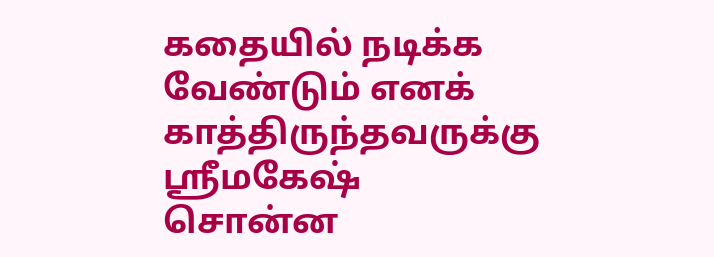கதையில் நடிக்க வேண்டும் எனக் காத்திருந்தவருக்கு ஸ்ரீமகேஷ் சொன்ன